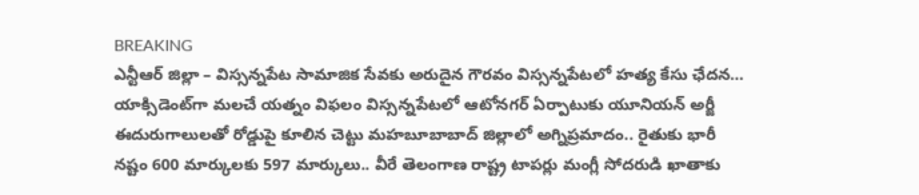BREAKING
ఎన్టీఆర్ జిల్లా – విస్సన్నపేట సామాజిక సేవకు అరుదైన గౌరవం విస్సన్నపేటలో హత్య కేసు ఛేదన… యాక్సిడెంట్‌గా మలచే యత్నం విఫలం విస్సన్నపేటలో ఆటోనగర్ ఏర్పాటుకు యూనియన్ అర్జీ ఈదురుగాలులతో రోడ్డుపై కూలిన చెట్టు మహబూబాబాద్ జిల్లాలో అగ్నిప్రమాదం.. రైతుకు భారీ నష్టం 600 మార్కులకు 597 మార్కులు.. వీరే తెలంగాణ రాష్ట్ర టాపర్లు మంగ్లీ సోదరుడి ఖాతాకు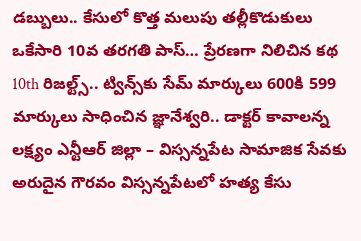డబ్బులు.. కేసులో కొత్త మలుపు తల్లీకొడుకులు ఒకేసారి 10వ తరగతి పాస్… ప్రేరణగా నిలిచిన కథ 10th రిజల్ట్స్.. ట్విన్స్‌కు సేమ్ మార్కులు 600కి 599 మార్కులు సాధించిన జ్ఞానేశ్వరి.. డాక్టర్ కావాలన్న లక్ష్యం ఎన్టీఆర్ జిల్లా – విస్సన్నపేట సామాజిక సేవకు అరుదైన గౌరవం విస్సన్నపేటలో హత్య కేసు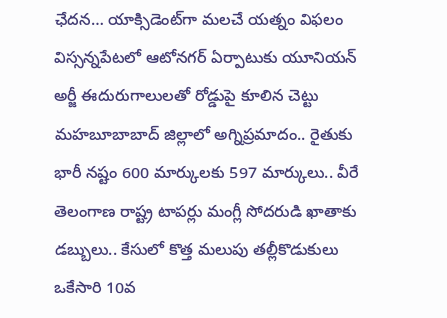ఛేదన… యాక్సిడెంట్‌గా మలచే యత్నం విఫలం విస్సన్నపేటలో ఆటోనగర్ ఏర్పాటుకు యూనియన్ అర్జీ ఈదురుగాలులతో రోడ్డుపై కూలిన చెట్టు మహబూబాబాద్ జిల్లాలో అగ్నిప్రమాదం.. రైతుకు భారీ నష్టం 600 మార్కులకు 597 మార్కులు.. వీరే తెలంగాణ రాష్ట్ర టాపర్లు మంగ్లీ సోదరుడి ఖాతాకు డబ్బులు.. కేసులో కొత్త మలుపు తల్లీకొడుకులు ఒకేసారి 10వ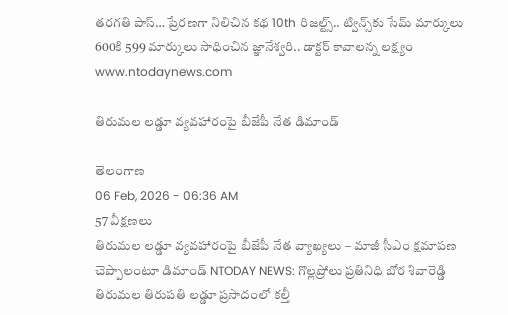తరగతి పాస్… ప్రేరణగా నిలిచిన కథ 10th రిజల్ట్స్.. ట్విన్స్‌కు సేమ్ మార్కులు 600కి 599 మార్కులు సాధించిన జ్ఞానేశ్వరి.. డాక్టర్ కావాలన్న లక్ష్యం
www.ntodaynews.com

తిరుమల లడ్డూ వ్యవహారంపై బీజేపీ నేత డిమాండ్

తెలంగాణ
06 Feb, 2026 - 06:36 AM
57 వీక్షణలు
తిరుమల లడ్డూ వ్యవహారంపై బీజేపీ నేత వ్యాఖ్యలు – మాజీ సీఎం క్షమాపణ చెప్పాలంటూ డిమాండ్ NTODAY NEWS: గొల్లప్రోలు ప్రతినిధి బోర శివారెడ్డి  తిరుమల తిరుపతి లడ్డూ ప్రసాదంలో కల్తీ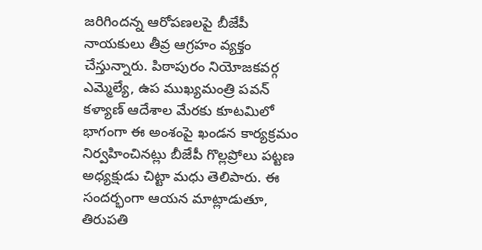జరిగిందన్న ఆరోపణలపై బీజేపీ నాయకులు తీవ్ర ఆగ్రహం వ్యక్తం చేస్తున్నారు. పిఠాపురం నియోజకవర్గ ఎమ్మెల్యే, ఉప ముఖ్యమంత్రి పవన్ కళ్యాణ్ ఆదేశాల మేరకు కూటమిలో భాగంగా ఈ అంశంపై ఖండన కార్యక్రమం నిర్వహించినట్లు బీజేపీ గొల్లప్రోలు పట్టణ అధ్యక్షుడు చిట్టా మధు తెలిపారు. ఈ సందర్భంగా ఆయన మాట్లాడుతూ, తిరుపతి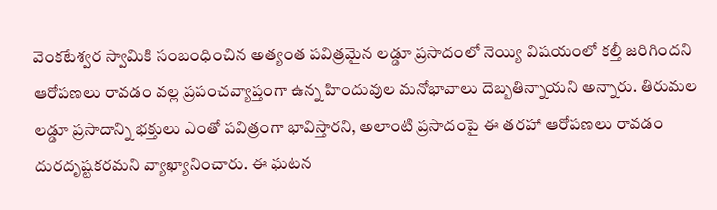వెంకటేశ్వర స్వామికి సంబంధించిన అత్యంత పవిత్రమైన లడ్డూ ప్రసాదంలో నెయ్యి విషయంలో కల్తీ జరిగిందని ఆరోపణలు రావడం వల్ల ప్రపంచవ్యాప్తంగా ఉన్న హిందువుల మనోభావాలు దెబ్బతిన్నాయని అన్నారు. తిరుమల లడ్డూ ప్రసాదాన్ని భక్తులు ఎంతో పవిత్రంగా భావిస్తారని, అలాంటి ప్రసాదంపై ఈ తరహా ఆరోపణలు రావడం దురదృష్టకరమని వ్యాఖ్యానించారు. ఈ ఘటన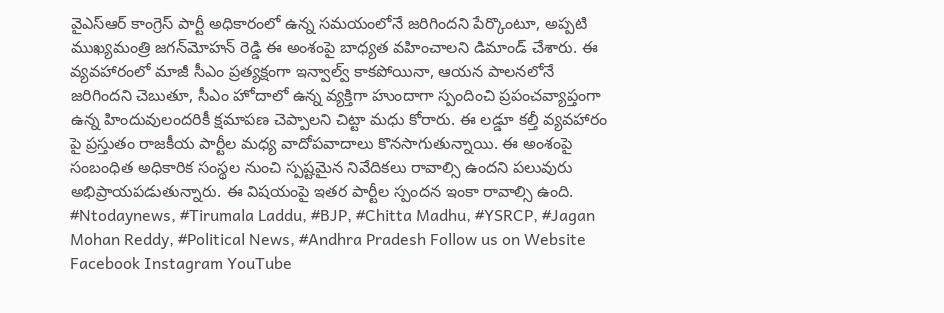వైఎస్ఆర్ కాంగ్రెస్ పార్టీ అధికారంలో ఉన్న సమయంలోనే జరిగిందని పేర్కొంటూ, అప్పటి ముఖ్యమంత్రి జగన్‌మోహన్ రెడ్డి ఈ అంశంపై బాధ్యత వహించాలని డిమాండ్ చేశారు. ఈ వ్యవహారంలో మాజీ సీఎం ప్రత్యక్షంగా ఇన్వాల్వ్ కాకపోయినా, ఆయన పాలనలోనే జరిగిందని చెబుతూ, సీఎం హోదాలో ఉన్న వ్యక్తిగా హుందాగా స్పందించి ప్రపంచవ్యాప్తంగా ఉన్న హిందువులందరికీ క్షమాపణ చెప్పాలని చిట్టా మధు కోరారు. ఈ లడ్డూ కల్తీ వ్యవహారం పై ప్రస్తుతం రాజకీయ పార్టీల మధ్య వాదోపవాదాలు కొనసాగుతున్నాయి. ఈ అంశంపై సంబంధిత అధికారిక సంస్థల నుంచి స్పష్టమైన నివేదికలు రావాల్సి ఉందని పలువురు అభిప్రాయపడుతున్నారు. ఈ విషయంపై ఇతర పార్టీల స్పందన ఇంకా రావాల్సి ఉంది. #Ntodaynews, #Tirumala Laddu, #BJP, #Chitta Madhu, #YSRCP, #Jagan Mohan Reddy, #Political News, #Andhra Pradesh Follow us on Website Facebook Instagram YouTube